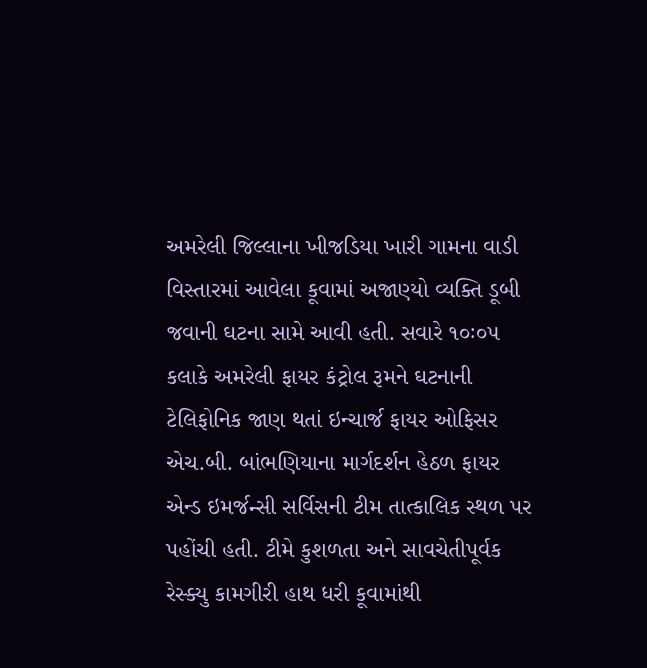અમરેલી જિલ્લાના ખીજડિયા ખારી ગામના વાડી વિસ્તારમાં આવેલા કૂવામાં અજાણ્યો વ્યક્તિ ડૂબી જવાની ઘટના સામે આવી હતી. સવારે ૧૦ઃ૦૫ કલાકે અમરેલી ફાયર કંટ્રોલ રૂમને ઘટનાની ટેલિફોનિક જાણ થતાં ઇન્ચાર્જ ફાયર ઓફિસર
એચ.બી. બાંભણિયાના માર્ગદર્શન હેઠળ ફાયર એન્ડ ઇમર્જન્સી સર્વિસની ટીમ તાત્કાલિક સ્થળ પર પહોંચી હતી. ટીમે કુશળતા અને સાવચેતીપૂર્વક રેસ્ક્યુ કામગીરી હાથ ધરી કૂવામાંથી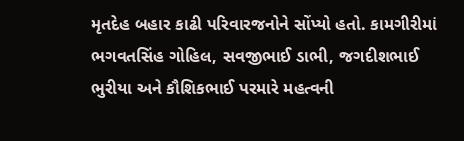મૃતદેહ બહાર કાઢી પરિવારજનોને સોંપ્યો હતો. કામગીરીમાં ભગવતસિંહ ગોહિલ, સવજીભાઈ ડાભી, જગદીશભાઈ ભુરીયા અને કૌશિકભાઈ પરમારે મહત્વની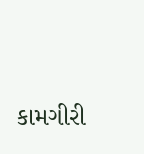કામગીરી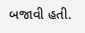બજાવી હતી.